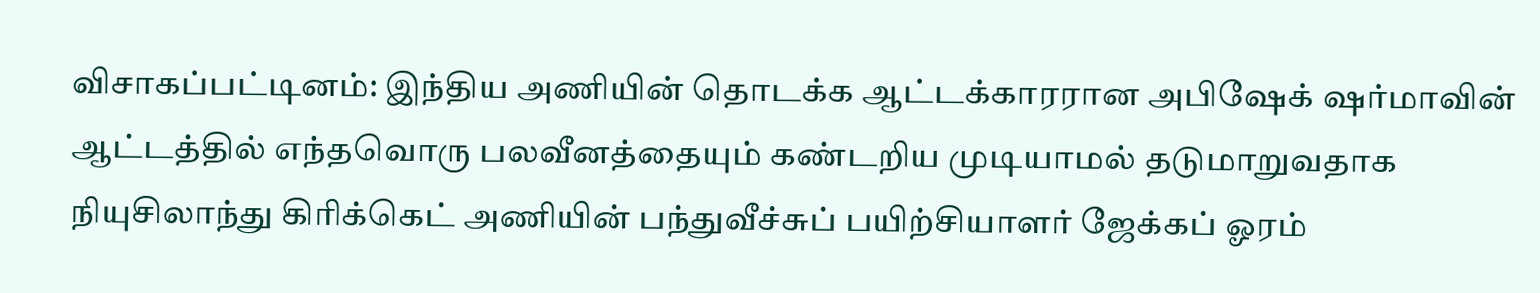விசாகப்பட்டினம்: இந்திய அணியின் தொடக்க ஆட்டக்காரரான அபிஷேக் ஷர்மாவின் ஆட்டத்தில் எந்தவொரு பலவீனத்தையும் கண்டறிய முடியாமல் தடுமாறுவதாக நியுசிலாந்து கிரிக்கெட் அணியின் பந்துவீச்சுப் பயிற்சியாளர் ஜேக்கப் ஓரம்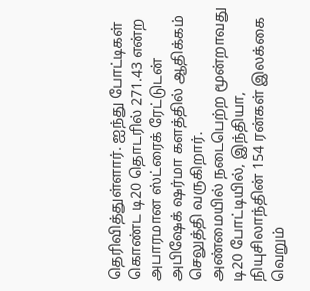தெரிவித்துள்ளார். ஐந்து போட்டிகள் கொண்ட டி20 தொடரில் 271.43 என்ற அபாரமான ஸ்ட்ரைக் ரேட்டுடன் அபிஷேக் ஷர்மா களத்தில் ஆதிக்கம் செலுத்தி வருகிறார்.
அண்மையில் நடைபெற்ற மூன்றாவது டி20 போட்டியில், இந்தியா, நியுசிலாந்தின் 154 ரன்கள் இலக்கை வெறும்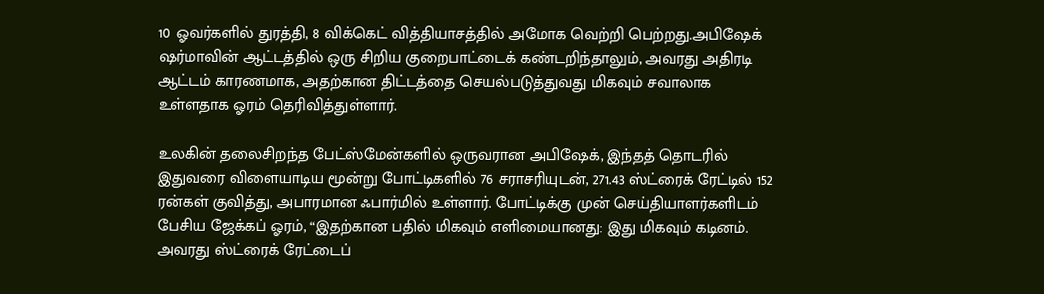10 ஓவர்களில் துரத்தி, 8 விக்கெட் வித்தியாசத்தில் அமோக வெற்றி பெற்றது.அபிஷேக் ஷர்மாவின் ஆட்டத்தில் ஒரு சிறிய குறைபாட்டைக் கண்டறிந்தாலும், அவரது அதிரடி ஆட்டம் காரணமாக, அதற்கான திட்டத்தை செயல்படுத்துவது மிகவும் சவாலாக உள்ளதாக ஓரம் தெரிவித்துள்ளார்.

உலகின் தலைசிறந்த பேட்ஸ்மேன்களில் ஒருவரான அபிஷேக், இந்தத் தொடரில் இதுவரை விளையாடிய மூன்று போட்டிகளில் 76 சராசரியுடன், 271.43 ஸ்ட்ரைக் ரேட்டில் 152 ரன்கள் குவித்து, அபாரமான ஃபார்மில் உள்ளார். போட்டிக்கு முன் செய்தியாளர்களிடம் பேசிய ஜேக்கப் ஓரம், “இதற்கான பதில் மிகவும் எளிமையானது: இது மிகவும் கடினம். அவரது ஸ்ட்ரைக் ரேட்டைப்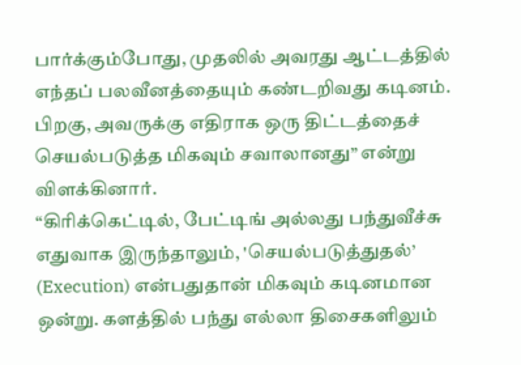பார்க்கும்போது, முதலில் அவரது ஆட்டத்தில் எந்தப் பலவீனத்தையும் கண்டறிவது கடினம். பிறகு, அவருக்கு எதிராக ஒரு திட்டத்தைச் செயல்படுத்த மிகவும் சவாலானது” என்று விளக்கினார்.
“கிரிக்கெட்டில், பேட்டிங் அல்லது பந்துவீச்சு எதுவாக இருந்தாலும், 'செயல்படுத்துதல்’ (Execution) என்பதுதான் மிகவும் கடினமான ஒன்று. களத்தில் பந்து எல்லா திசைகளிலும்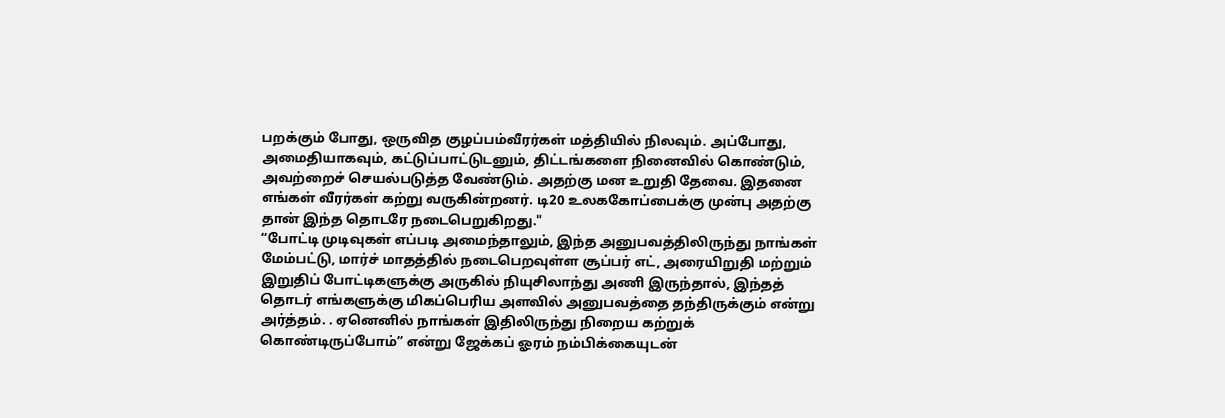பறக்கும் போது, ஒருவித குழப்பம்வீரர்கள் மத்தியில் நிலவும். அப்போது, அமைதியாகவும், கட்டுப்பாட்டுடனும், திட்டங்களை நினைவில் கொண்டும், அவற்றைச் செயல்படுத்த வேண்டும். அதற்கு மன உறுதி தேவை. இதனை எங்கள் வீரர்கள் கற்று வருகின்றனர். டி20 உலககோப்பைக்கு முன்பு அதற்கு தான் இந்த தொடரே நடைபெறுகிறது."
“போட்டி முடிவுகள் எப்படி அமைந்தாலும், இந்த அனுபவத்திலிருந்து நாங்கள் மேம்பட்டு, மார்ச் மாதத்தில் நடைபெறவுள்ள சூப்பர் எட், அரையிறுதி மற்றும் இறுதிப் போட்டிகளுக்கு அருகில் நியுசிலாந்து அணி இருந்தால், இந்தத் தொடர் எங்களுக்கு மிகப்பெரிய அளவில் அனுபவத்தை தந்திருக்கும் என்று அர்த்தம். . ஏனெனில் நாங்கள் இதிலிருந்து நிறைய கற்றுக் கொண்டிருப்போம்” என்று ஜேக்கப் ஓரம் நம்பிக்கையுடன்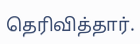தெரிவித்தார்.